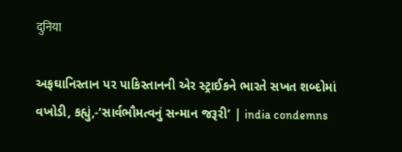दुनिया

અફઘાનિસ્તાન પર પાકિસ્તાનની એર સ્ટ્રાઈકને ભારતે સખત શબ્દોમાં વખોડી, કહ્યું,-‘સાર્વભૌમત્વનું સન્માન જરૂરી’ | india condemns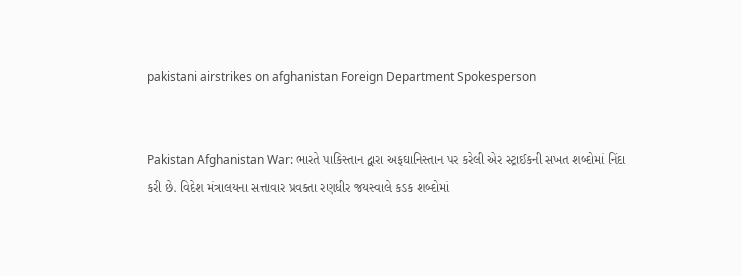pakistani airstrikes on afghanistan Foreign Department Spokesperson


Pakistan Afghanistan War: ભારતે પાકિસ્તાન દ્વારા અફઘાનિસ્તાન પર કરેલી એર સ્ટ્રાઈકની સખત શબ્દોમાં નિંદા કરી છે. વિદેશ મંત્રાલયના સત્તાવાર પ્રવક્તા રણધીર જયસ્વાલે કડક શબ્દોમાં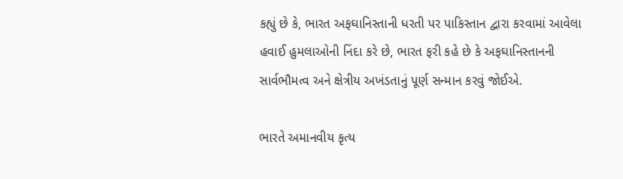કહ્યું છે કે, ભારત અફઘાનિસ્તાની ધરતી પર પાકિસ્તાન દ્વારા કરવામાં આવેલા હવાઈ હુમલાઓની નિંદા કરે છે, ભારત ફરી કહે છે કે અફઘાનિસ્તાનની સાર્વભૌમત્વ અને ક્ષેત્રીય અખંડતાનું પૂર્ણ સન્માન કરવું જોઈએ.

ભારતે અમાનવીય કૃત્ય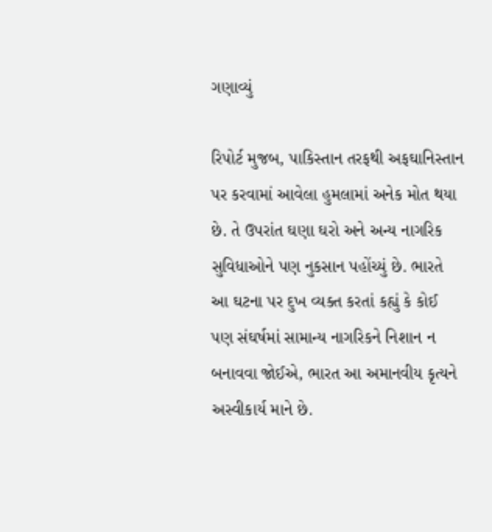ગણાવ્યું

રિપોર્ટ મુજબ, પાકિસ્તાન તરફથી અફઘાનિસ્તાન પર કરવામાં આવેલા હુમલામાં અનેક મોત થયા છે. તે ઉપરાંત ઘણા ઘરો અને અન્ય નાગરિક સુવિધાઓને પણ નુકસાન પહોંચ્યું છે. ભારતે આ ઘટના પર દુખ વ્યક્ત કરતાં કહ્યું કે કોઈ પણ સંઘર્ષમાં સામાન્ય નાગરિકને નિશાન ન બનાવવા જોઈએ, ભારત આ અમાનવીય કૃત્યને અસ્વીકાર્ય માને છે.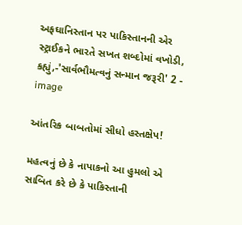અફઘાનિસ્તાન પર પાકિસ્તાનની એર સ્ટ્રાઈકને ભારતે સખત શબ્દોમાં વખોડી, કહ્યું,-'સાર્વભૌમત્વનું સન્માન જરૂરી' 2 - image

આંતરિક બાબતોમાં સીધો હસ્તક્ષેપ!

મહત્વનું છે કે નાપાકનો આ હુમલો એ સાબિત કરે છે કે પાકિસ્તાની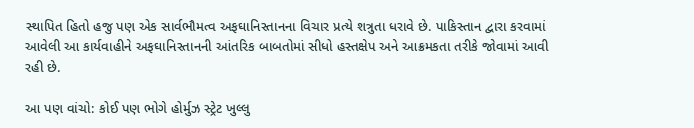સ્થાપિત હિતો હજુ પણ એક સાર્વભૌમત્વ અફઘાનિસ્તાનના વિચાર પ્રત્યે શત્રુતા ધરાવે છે. પાકિસ્તાન દ્વારા કરવામાં આવેલી આ કાર્યવાહીને અફઘાનિસ્તાનની આંતરિક બાબતોમાં સીધો હસ્તક્ષેપ અને આક્રમકતા તરીકે જોવામાં આવી રહી છે.

આ પણ વાંચો: કોઈ પણ ભોગે હોર્મુઝ સ્ટ્રેટ ખુલ્લુ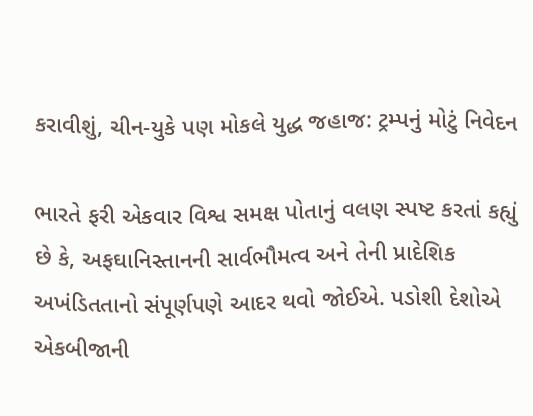કરાવીશું, ચીન-યુકે પણ મોકલે યુદ્ધ જહાજ: ટ્રમ્પનું મોટું નિવેદન

ભારતે ફરી એકવાર વિશ્વ સમક્ષ પોતાનું વલણ સ્પષ્ટ કરતાં કહ્યું છે કે, અફઘાનિસ્તાનની સાર્વભૌમત્વ અને તેની પ્રાદેશિક અખંડિતતાનો સંપૂર્ણપણે આદર થવો જોઈએ. પડોશી દેશોએ એકબીજાની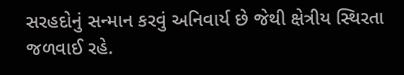સરહદોનું સન્માન કરવું અનિવાર્ય છે જેથી ક્ષેત્રીય સ્થિરતા જળવાઈ રહે.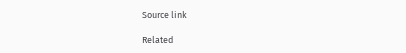Source link

Related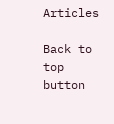Articles

Back to top button